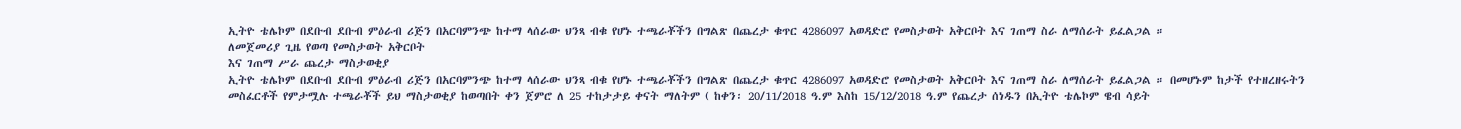ኢትዮ ቴሌኮም በደቡብ ደቡብ ምዕራብ ሪጅን በአርባምንጭ ከተማ ላሰራው ህንጻ ብቁ የሆኑ ተጫራቾችን በግልጽ በጨረታ ቁጥር 4286097 አወዳድሮ የመስታወት አቅርቦት እና ገጠማ ስራ ለማሰራት ይፈልጋል ።
ለመጀመሪያ ጊዜ የወጣ የመስታወት አቅርቦት
እና ገጠማ ሥራ ጨረታ ማስታወቂያ
ኢትዮ ቴሌኮም በደቡብ ደቡብ ምዕራብ ሪጅን በአርባምንጭ ከተማ ላሰራው ህንጻ ብቁ የሆኑ ተጫራቾችን በግልጽ በጨረታ ቁጥር 4286097 አወዳድሮ የመስታወት አቅርቦት እና ገጠማ ስራ ለማሰራት ይፈልጋል ። በመሆኑም ከታች የተዘረዘሩትን መስፈርቶች የምታሟሉ ተጫራቾች ይህ ማስታወቂያ ከወጣበት ቀን ጀምሮ ለ 25 ተከታታይ ቀናት ማለትም ( ከቀን፡ 20/11/2018 ዓ.ም እስከ 15/12/2018 ዓ.ም የጨረታ ሰነዱን በኢትዮ ቴሌኮም ዌብ ሳይት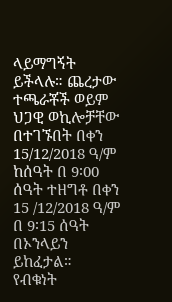ላይማግኝት ይችላሉ። ጨረታው ተጫራቾች ወይም ህጋዊ ወኪሎቻቸው በተገኙበት በቀን 15/12/2018 ዓ/ም ከሰዓት በ 9፡00 ሰዓት ተዘግቶ በቀን 15 /12/2018 ዓ/ም በ 9፡15 ሰዓት በኦንላይን ይከፈታል።
የብቁነት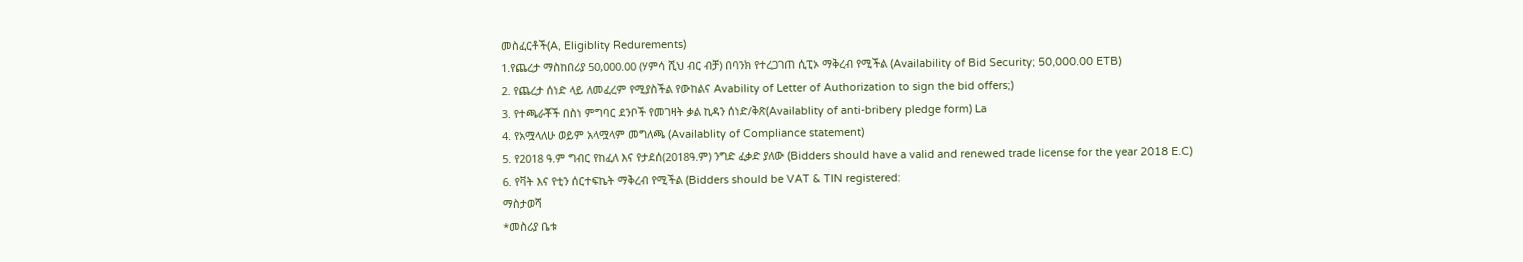መስፈርቶች(A, Eligiblity Redurements)
1.የጨረታ ማስከበሪያ 50,000.00 (ሃምሳ ሺህ ብር ብቻ) በባንክ የተረጋገጠ ሲፒኦ ማቅረብ የሚችል (Availability of Bid Security; 50,000.00 ETB)
2. የጨረታ ሰነድ ላይ ለመፈረም የሚያስችል የውከልና Avability of Letter of Authorization to sign the bid offers;)
3. የተጫራቾች በስነ ምግባር ደንቦች የመገዛት ቃል ኪዳን ሰነድ/ቅጽ(Availablity of anti-bribery pledge form) La
4. የአሟላለሁ ወይም አላሟላም መግለጫ (Availablity of Compliance statement)
5. የ2018 ዓ.ም ግብር የከፈለ እና የታደሰ(2018ዓ.ም) ንግድ ፈቃድ ያለው (Bidders should have a valid and renewed trade license for the year 2018 E.C)
6. የቫት እና የቲን ሰርተፍኬት ማቅረብ የሚችል (Bidders should be VAT & TIN registered:
ማስታወሻ
*መስሪያ ቤቱ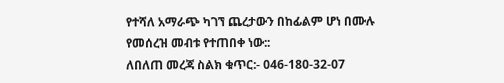የተሻለ አማራጭ ካገኘ ጨረታውን በከፊልም ሆነ በሙሉ የመሰረዝ መብቱ የተጠበቀ ነው::
ለበለጠ መረጃ ስልክ ቁጥር:- 046-180-32-07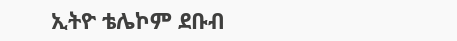ኢትዮ ቴሌኮም ደቡብ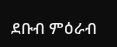ደቡብ ምዕራብ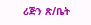ሪጅን ጽ/ቤት